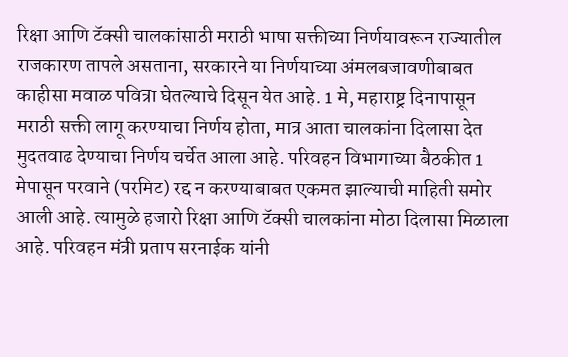रिक्षा आणि टॅक्सी चालकांसाठी मराठी भाषा सक्तीच्या निर्णयावरून राज्यातील राजकारण तापले असताना, सरकारने या निर्णयाच्या अंमलबजावणीबाबत काहीसा मवाळ पवित्रा घेतल्याचे दिसून येत आहे. 1 मे, महाराष्ट्र दिनापासून मराठी सक्ती लागू करण्याचा निर्णय होता, मात्र आता चालकांना दिलासा देत मुदतवाढ देण्याचा निर्णय चर्चेत आला आहे. परिवहन विभागाच्या बैठकीत 1 मेपासून परवाने (परमिट) रद्द न करण्याबाबत एकमत झाल्याची माहिती समोर आली आहे. त्यामुळे हजारो रिक्षा आणि टॅक्सी चालकांना मोठा दिलासा मिळाला आहे. परिवहन मंत्री प्रताप सरनाईक यांनी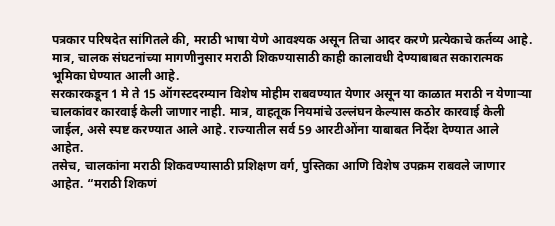पत्रकार परिषदेत सांगितले की, मराठी भाषा येणे आवश्यक असून तिचा आदर करणे प्रत्येकाचे कर्तव्य आहे. मात्र, चालक संघटनांच्या मागणीनुसार मराठी शिकण्यासाठी काही कालावधी देण्याबाबत सकारात्मक भूमिका घेण्यात आली आहे.
सरकारकडून 1 मे ते 15 ऑगस्टदरम्यान विशेष मोहीम राबवण्यात येणार असून या काळात मराठी न येणाऱ्या चालकांवर कारवाई केली जाणार नाही. मात्र, वाहतूक नियमांचे उल्लंघन केल्यास कठोर कारवाई केली जाईल, असे स्पष्ट करण्यात आले आहे. राज्यातील सर्व 59 आरटीओंना याबाबत निर्देश देण्यात आले आहेत.
तसेच, चालकांना मराठी शिकवण्यासाठी प्रशिक्षण वर्ग, पुस्तिका आणि विशेष उपक्रम राबवले जाणार आहेत. “मराठी शिकणं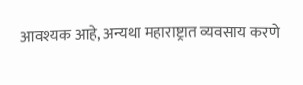आवश्यक आहे, अन्यथा महाराष्ट्रात व्यवसाय करणे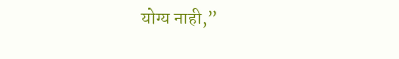योग्य नाही,”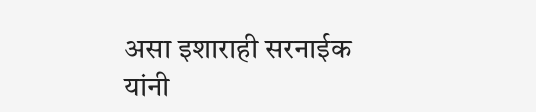असा इशाराही सरनाईक यांनी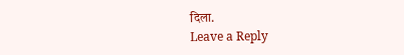दिला.
Leave a Reply